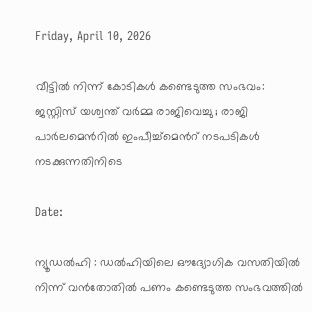Friday, April 10, 2026

വീട്ടിൽ നിന്ന് കോടികൾ കണ്ടെടുത്ത സംഭവം: ജസ്റ്റിസ് യശ്വന്ത് വർമ്മ രാജിവെച്ചു ; രാജി പാർലമെൻറിൽ ഇംപീച്ച്മെൻറ് നടപടികൾ നടക്കുന്നതിനിടെ

Date:

ന്യൂഡൽഹി : ഡൽഹിയിലെ ഔദ്യോഗിക വസതിയിൽ നിന്ന് വൻതോതിൽ പണം കണ്ടെടുത്ത സംഭവത്തിൽ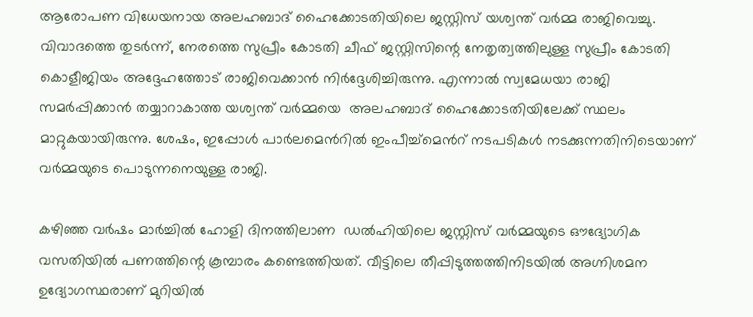ആരോപണ വിധേയനായ അലഹബാദ് ഹൈക്കോടതിയിലെ ജസ്റ്റിസ് യശ്വന്ത് വർമ്മ രാജിവെച്ചു.
വിവാദത്തെ തുടർന്ന്, നേരത്തെ സുപ്രീം കോടതി ചീഫ് ജസ്റ്റിസിന്റെ നേതൃത്വത്തിലുള്ള സുപ്രീം കോടതി കൊളീജിയം അദ്ദേഹത്തോട് രാജിവെക്കാൻ നിർദ്ദേശിച്ചിരുന്നു. എന്നാൽ സ്വമേധയാ രാജി സമർപ്പിക്കാൻ തയ്യാറാകാത്ത യശ്വന്ത് വർമ്മയെ  അലഹബാദ് ഹൈക്കോടതിയിലേക്ക് സ്ഥലം മാറ്റുകയായിരുന്നു. ശേഷം, ഇപ്പോൾ പാർലമെൻറിൽ ഇംപീച്ച്മെൻറ് നടപടികൾ നടക്കുന്നതിനിടെയാണ് വർമ്മയുടെ പൊടുന്നനെയുള്ള രാജി.

കഴിഞ്ഞ വർഷം മാർച്ചിൽ ഹോളി ദിനത്തിലാണ  ഡൽഹിയിലെ ജസ്റ്റിസ് വർമ്മയുടെ ഔദ്യോഗിക വസതിയിൽ പണത്തിന്റെ കൂമ്പാരം കണ്ടെത്തിയത്. വീട്ടിലെ തീപ്പിടുത്തത്തിനിടയിൽ അഗ്നിശമന ഉദ്യോഗസ്ഥരാണ് മുറിയിൽ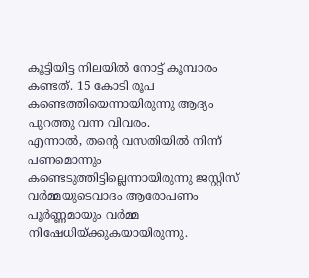കൂട്ടിയിട്ട നിലയിൽ നോട്ട് കൂമ്പാരം കണ്ടത്. 15 കോടി രൂപ കണ്ടെത്തിയെന്നായിരുന്നു ആദ്യം പുറത്തു വന്ന വിവരം.
എന്നാൽ, തന്റെ വസതിയിൽ നിന്ന് പണമൊന്നും കണ്ടെടുത്തിട്ടില്ലെന്നായിരുന്നു ജസ്റ്റിസ് വർമ്മയുടെവാദം ആരോപണം പൂർണ്ണമായും വർമ്മ നിഷേധിയ്ക്കുകയായിരുന്നു.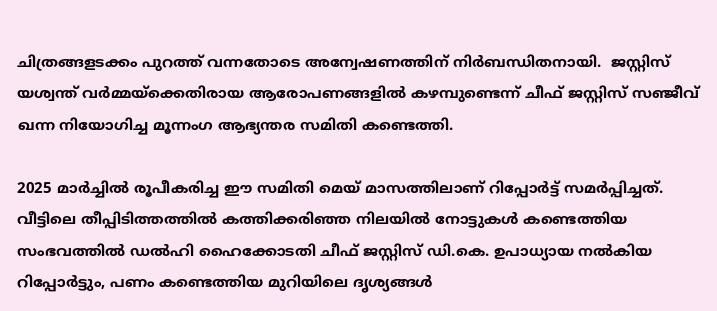ചിത്രങ്ങളടക്കം പുറത്ത് വന്നതോടെ അന്വേഷണത്തിന് നിർബന്ധിതനായി.  ജസ്റ്റിസ് യശ്വന്ത് വർമ്മയ്‌ക്കെതിരായ ആരോപണങ്ങളിൽ കഴമ്പുണ്ടെന്ന് ചീഫ് ജസ്റ്റിസ് സഞ്ജീവ് ഖന്ന നിയോഗിച്ച മൂന്നംഗ ആഭ്യന്തര സമിതി കണ്ടെത്തി.

2025 മാർച്ചിൽ രൂപീകരിച്ച ഈ സമിതി മെയ് മാസത്തിലാണ് റിപ്പോർട്ട് സമർപ്പിച്ചത്. വീട്ടിലെ തീപ്പിടിത്തത്തിൽ കത്തിക്കരിഞ്ഞ നിലയിൽ നോട്ടുകൾ കണ്ടെത്തിയ സംഭവത്തിൽ ഡൽഹി ഹൈക്കോടതി ചീഫ് ജസ്റ്റിസ് ഡി.കെ. ഉപാധ്യായ നൽകിയ റിപ്പോർട്ടും, പണം കണ്ടെത്തിയ മുറിയിലെ ദൃശ്യങ്ങൾ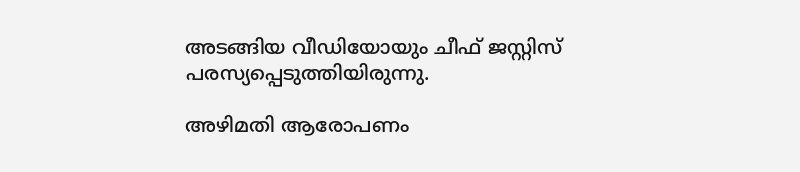അടങ്ങിയ വീഡിയോയും ചീഫ് ജസ്റ്റിസ് പരസ്യപ്പെടുത്തിയിരുന്നു.

അഴിമതി ആരോപണം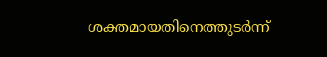ശക്തമായതിനെത്തുടർന്ന്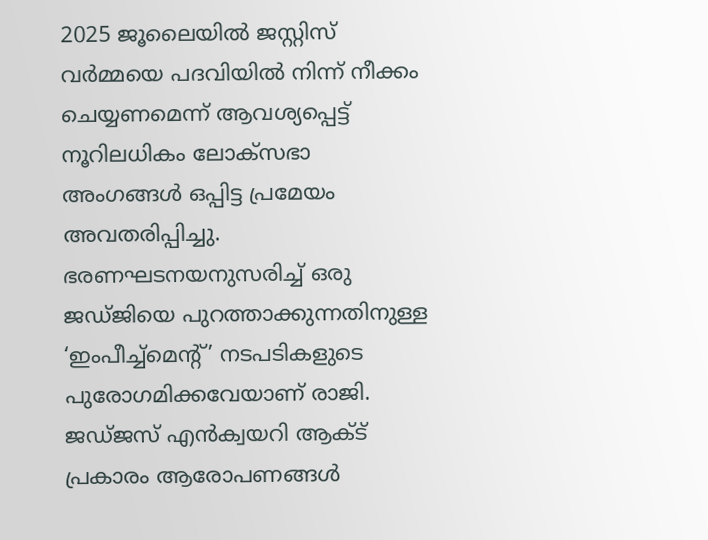2025 ജൂലൈയിൽ ജസ്റ്റിസ് വർമ്മയെ പദവിയിൽ നിന്ന് നീക്കം ചെയ്യണമെന്ന് ആവശ്യപ്പെട്ട് നൂറിലധികം ലോക്‌സഭാ അംഗങ്ങൾ ഒപ്പിട്ട പ്രമേയം അവതരിപ്പിച്ചു. ഭരണഘടനയനുസരിച്ച് ഒരു ജഡ്ജിയെ പുറത്താക്കുന്നതിനുള്ള ‘ഇംപീച്ച്മെന്റ്’ നടപടികളുടെ പുരോഗമിക്കവേയാണ് രാജി. ജഡ്ജസ് എൻക്വയറി ആക്ട് പ്രകാരം ആരോപണങ്ങൾ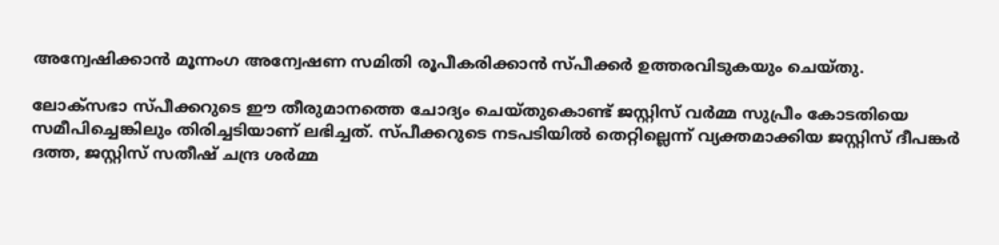അന്വേഷിക്കാൻ മൂന്നംഗ അന്വേഷണ സമിതി രൂപീകരിക്കാൻ സ്പീക്കർ ഉത്തരവിടുകയും ചെയ്തു.

ലോക്‌സഭാ സ്പീക്കറുടെ ഈ തീരുമാനത്തെ ചോദ്യം ചെയ്തുകൊണ്ട് ജസ്റ്റിസ് വർമ്മ സുപ്രീം കോടതിയെ സമീപിച്ചെങ്കിലും തിരിച്ചടിയാണ് ലഭിച്ചത്. സ്പീക്കറുടെ നടപടിയിൽ തെറ്റില്ലെന്ന് വ്യക്തമാക്കിയ ജസ്റ്റിസ് ദീപങ്കർ ദത്ത, ജസ്റ്റിസ് സതീഷ് ചന്ദ്ര ശർമ്മ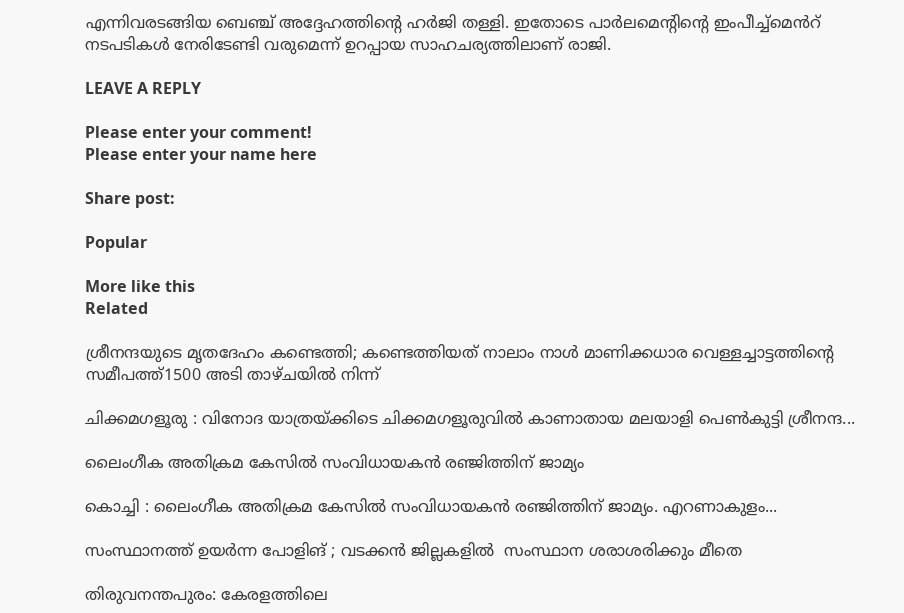എന്നിവരടങ്ങിയ ബെഞ്ച് അദ്ദേഹത്തിൻ്റെ ഹർജി തള്ളി. ഇതോടെ പാർലമെൻ്റിൻ്റെ ഇംപീച്ച്മെൻറ് നടപടികൾ നേരിടേണ്ടി വരുമെന്ന് ഉറപ്പായ സാഹചര്യത്തിലാണ് രാജി.

LEAVE A REPLY

Please enter your comment!
Please enter your name here

Share post:

Popular

More like this
Related

ശ്രീനന്ദയുടെ മൃതദേഹം കണ്ടെത്തി; കണ്ടെത്തിയത് നാലാം നാൾ മാണിക്കധാര വെള്ളച്ചാട്ടത്തിന്റെ സമീപത്ത്1500 അടി താഴ്ചയിൽ നിന്ന്

ചിക്കമഗളൂരു : വിനോദ യാത്രയ്ക്കിടെ ചിക്കമഗളൂരുവിൽ കാണാതായ മലയാളി പെൺകുട്ടി ശ്രീനന്ദ...

ലൈംഗീക അതിക്രമ കേസിൽ സംവിധായകൻ രഞ്ജിത്തിന് ജാമ്യം

കൊച്ചി : ലൈംഗീക അതിക്രമ കേസിൽ സംവിധായകൻ രഞ്ജിത്തിന് ജാമ്യം. എറണാകുളം...

സംസ്ഥാനത്ത് ഉയർന്ന പോളിങ് ; വടക്കൻ ജില്ലകളിൽ  സംസ്ഥാന ശരാശരിക്കും മീതെ

തിരുവനന്തപുരം: കേരളത്തിലെ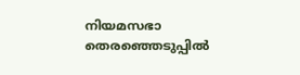നിയമസഭാ തെരഞ്ഞെടുപ്പിൽ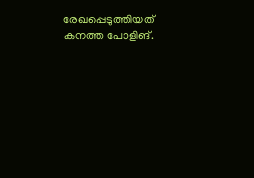രേഖപ്പെടുത്തിയത് കനത്ത പോളിങ്.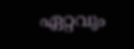ഏറ്റവും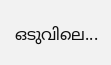ഒടുവിലെ...